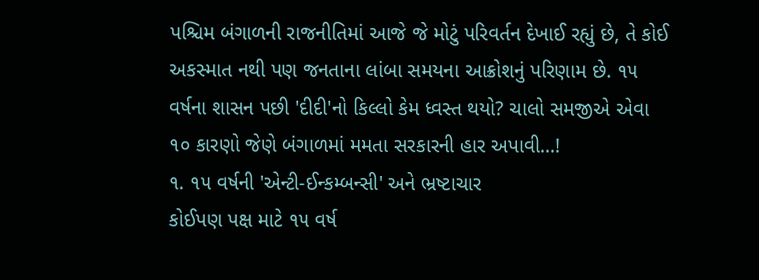પશ્ચિમ બંગાળની રાજનીતિમાં આજે જે મોટું પરિવર્તન દેખાઈ રહ્યું છે, તે કોઈ અકસ્માત નથી પણ જનતાના લાંબા સમયના આક્રોશનું પરિણામ છે. ૧૫ વર્ષના શાસન પછી 'દીદી'નો કિલ્લો કેમ ધ્વસ્ત થયો? ચાલો સમજીએ એવા ૧૦ કારણો જેણે બંગાળમાં મમતા સરકારની હાર અપાવી...!
૧. ૧૫ વર્ષની 'એન્ટી-ઈન્કમ્બન્સી' અને ભ્રષ્ટાચાર
કોઈપણ પક્ષ માટે ૧૫ વર્ષ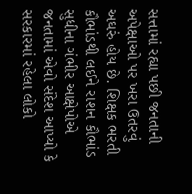સત્તામાં રહ્યા પછી જનતાની અપેક્ષાઓ પર ખરા ઉતરવું અઘરું હોય છે. શિક્ષક ભરતી કૌભાંડથી લઈને રાશન કૌભાંડ સુધીના ગંભીર આક્ષેપોએ જનતામાં એવો સંદેશ આપ્યો કે સરકારમાં રહેલા લોકો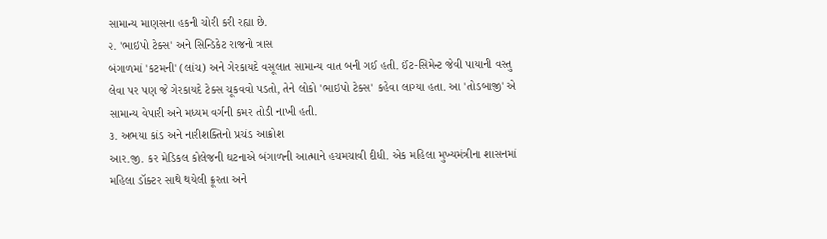સામાન્ય માણસના હકની ચોરી કરી રહ્યા છે.
૨. 'ભાઇપો ટેક્સ' અને સિન્ડિકેટ રાજનો ત્રાસ
બંગાળમાં 'કટમની' (લાંચ) અને ગેરકાયદે વસૂલાત સામાન્ય વાત બની ગઈ હતી. ઈંટ-સિમેન્ટ જેવી પાયાની વસ્તુ લેવા પર પણ જે ગેરકાયદે ટેક્સ ચૂકવવો પડતો, તેને લોકો 'ભાઇપો ટેક્સ' કહેવા લાગ્યા હતા. આ 'તોડબાજી' એ સામાન્ય વેપારી અને મધ્યમ વર્ગની કમર તોડી નાખી હતી.
૩. અભયા કાંડ અને નારીશક્તિનો પ્રચંડ આક્રોશ
આર.જી. કર મેડિકલ કોલેજની ઘટનાએ બંગાળની આત્માને હચમચાવી દીધી. એક મહિલા મુખ્યમંત્રીના શાસનમાં મહિલા ડૉક્ટર સાથે થયેલી ક્રૂરતા અને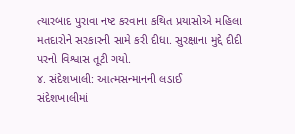ત્યારબાદ પુરાવા નષ્ટ કરવાના કથિત પ્રયાસોએ મહિલા મતદારોને સરકારની સામે કરી દીધા. સુરક્ષાના મુદ્દે દીદી પરનો વિશ્વાસ તૂટી ગયો.
૪. સંદેશખાલી: આત્મસન્માનની લડાઈ
સંદેશખાલીમાં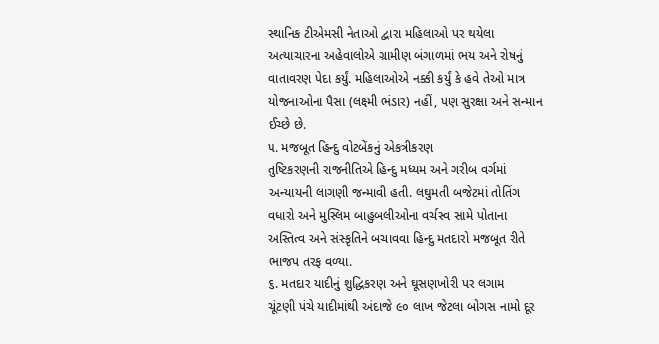સ્થાનિક ટીએમસી નેતાઓ દ્વારા મહિલાઓ પર થયેલા અત્યાચારના અહેવાલોએ ગ્રામીણ બંગાળમાં ભય અને રોષનું વાતાવરણ પેદા કર્યું. મહિલાઓએ નક્કી કર્યું કે હવે તેઓ માત્ર યોજનાઓના પૈસા (લક્ષ્મી ભંડાર) નહીં, પણ સુરક્ષા અને સન્માન ઈચ્છે છે.
૫. મજબૂત હિન્દુ વોટબેંકનું એકત્રીકરણ
તુષ્ટિકરણની રાજનીતિએ હિન્દુ મધ્યમ અને ગરીબ વર્ગમાં અન્યાયની લાગણી જન્માવી હતી. લઘુમતી બજેટમાં તોતિંગ વધારો અને મુસ્લિમ બાહુબલીઓના વર્ચસ્વ સામે પોતાના અસ્તિત્વ અને સંસ્કૃતિને બચાવવા હિન્દુ મતદારો મજબૂત રીતે ભાજપ તરફ વળ્યા.
૬. મતદાર યાદીનું શુદ્ધિકરણ અને ઘૂસણખોરી પર લગામ
ચૂંટણી પંચે યાદીમાંથી અંદાજે ૯૦ લાખ જેટલા બોગસ નામો દૂર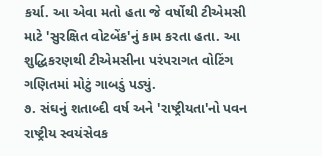કર્યા. આ એવા મતો હતા જે વર્ષોથી ટીએમસી માટે 'સુરક્ષિત વોટબેંક'નું કામ કરતા હતા. આ શુદ્ધિકરણથી ટીએમસીના પરંપરાગત વોટિંગ ગણિતમાં મોટું ગાબડું પડ્યું.
૭. સંઘનું શતાબ્દી વર્ષ અને 'રાષ્ટ્રીયતા'નો પવન
રાષ્ટ્રીય સ્વયંસેવક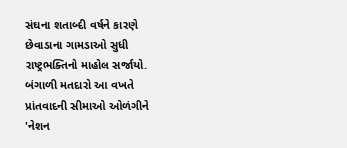સંઘના શતાબ્દી વર્ષને કારણે છેવાડાના ગામડાઓ સુધી રાષ્ટ્રભક્તિનો માહોલ સર્જાયો. બંગાળી મતદારો આ વખતે પ્રાંતવાદની સીમાઓ ઓળંગીને 'નેશન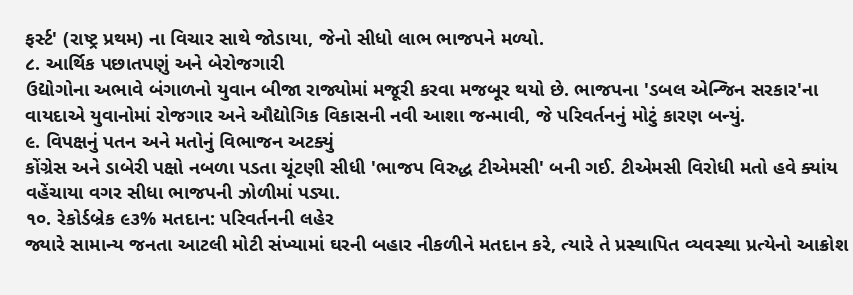ફર્સ્ટ' (રાષ્ટ્ર પ્રથમ) ના વિચાર સાથે જોડાયા, જેનો સીધો લાભ ભાજપને મળ્યો.
૮. આર્થિક પછાતપણું અને બેરોજગારી
ઉદ્યોગોના અભાવે બંગાળનો યુવાન બીજા રાજ્યોમાં મજૂરી કરવા મજબૂર થયો છે. ભાજપના 'ડબલ એન્જિન સરકાર'ના વાયદાએ યુવાનોમાં રોજગાર અને ઔદ્યોગિક વિકાસની નવી આશા જન્માવી, જે પરિવર્તનનું મોટું કારણ બન્યું.
૯. વિપક્ષનું પતન અને મતોનું વિભાજન અટક્યું
કોંગ્રેસ અને ડાબેરી પક્ષો નબળા પડતા ચૂંટણી સીધી 'ભાજપ વિરુદ્ધ ટીએમસી' બની ગઈ. ટીએમસી વિરોધી મતો હવે ક્યાંય વહેંચાયા વગર સીધા ભાજપની ઝોળીમાં પડ્યા.
૧૦. રેકોર્ડબ્રેક ૯૩% મતદાન: પરિવર્તનની લહેર
જ્યારે સામાન્ય જનતા આટલી મોટી સંખ્યામાં ઘરની બહાર નીકળીને મતદાન કરે, ત્યારે તે પ્રસ્થાપિત વ્યવસ્થા પ્રત્યેનો આક્રોશ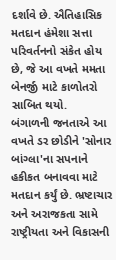દર્શાવે છે. ઐતિહાસિક મતદાન હંમેશા સત્તા પરિવર્તનનો સંકેત હોય છે, જે આ વખતે મમતા બેનર્જી માટે કાળોતરો સાબિત થયો.
બંગાળની જનતાએ આ વખતે ડર છોડીને 'સોનાર બાંગ્લા'ના સપનાને હકીકત બનાવવા માટે મતદાન કર્યું છે. ભ્રષ્ટાચાર અને અરાજકતા સામે રાષ્ટ્રીયતા અને વિકાસની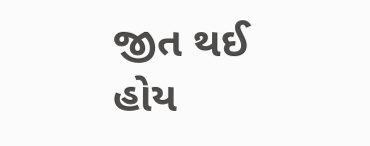જીત થઈ હોય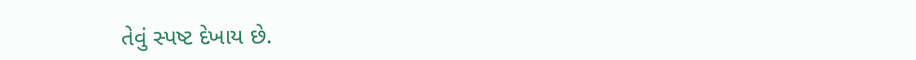તેવું સ્પષ્ટ દેખાય છે.